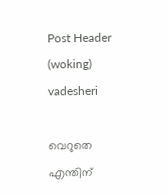Post Header (woking) vadesheri

വെറുതെ എന്തിന്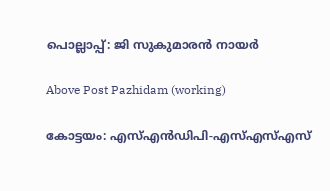പൊല്ലാപ്പ്: ജി സുകുമാരൻ നായർ

Above Post Pazhidam (working)

കോട്ടയം: എസ്എന്‍ഡിപി-എസ്എസ്എസ്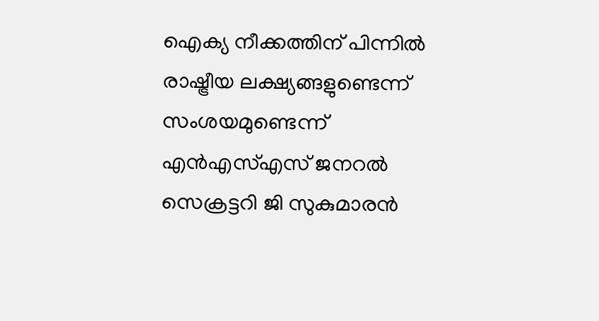ഐക്യ നീക്കത്തിന് പിന്നില്‍ രാഷ്ട്രീയ ലക്ഷ്യങ്ങളുണ്ടെന്ന് സംശയമുണ്ടെന്ന് എന്‍എസ്എസ് ജനറല്‍ സെക്രട്ടറി ജി സുകുമാരന്‍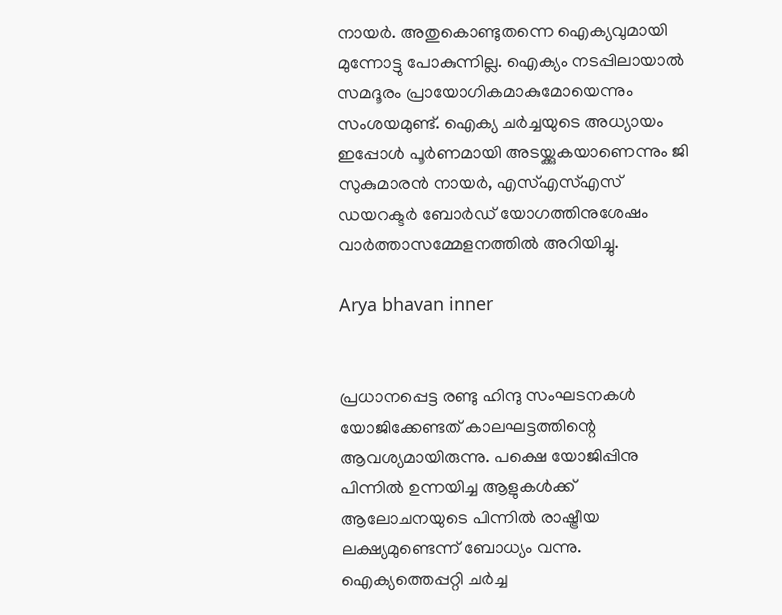നായര്‍. അതുകൊണ്ടുതന്നെ ഐക്യവുമായി മുന്നോട്ടു പോകുന്നില്ല. ഐക്യം നടപ്പിലായാല്‍ സമദൂരം പ്രായോഗികമാകുമോയെന്നും സംശയമുണ്ട്. ഐക്യ ചര്‍ച്ചയുടെ അധ്യായം ഇപ്പോള്‍ പൂര്‍ണമായി അടയ്ക്കുകയാണെന്നും ജി സുകുമാരന്‍ നായര്‍, എസ്എസ്എസ് ഡയറക്ടര്‍ ബോര്‍ഡ് യോഗത്തിനുശേഷം വാര്‍ത്താസമ്മേളനത്തില്‍ അറിയിച്ചു.

Arya bhavan inner


പ്രധാനപ്പെട്ട രണ്ടു ഹിന്ദു സംഘടനകള്‍ യോജിക്കേണ്ടത് കാലഘട്ടത്തിന്റെ ആവശ്യമായിരുന്നു. പക്ഷെ യോജിപ്പിനു പിന്നില്‍ ഉന്നയിച്ച ആളുകള്‍ക്ക് ആലോചനയുടെ പിന്നില്‍ രാഷ്ട്രീയ ലക്ഷ്യമുണ്ടെന്ന് ബോധ്യം വന്നു. ഐക്യത്തെപ്പറ്റി ചര്‍ച്ച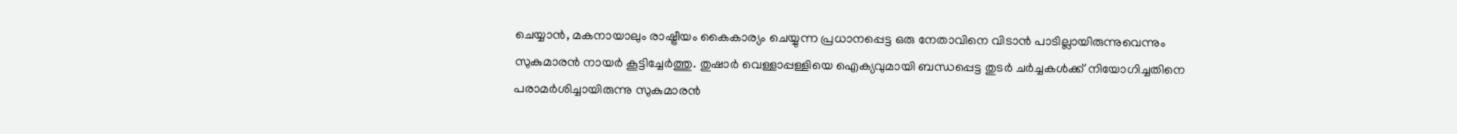ചെയ്യാന്‍, മകനായാലും രാഷ്ട്രീയം കൈകാര്യം ചെയ്യുന്ന പ്രധാനപ്പെട്ട ഒരു നേതാവിനെ വിടാന്‍ പാടില്ലായിരുന്നുവെന്നും സുകുമാരന്‍ നായര്‍ കൂട്ടിച്ചേര്‍ത്തു. തുഷാര്‍ വെള്ളാപ്പള്ളിയെ ഐക്യവുമായി ബന്ധപ്പെട്ട തുടര്‍ ചര്‍ച്ചകള്‍ക്ക് നിയോഗിച്ചതിനെ പരാമര്‍ശിച്ചായിരുന്നു സുകുമാരന്‍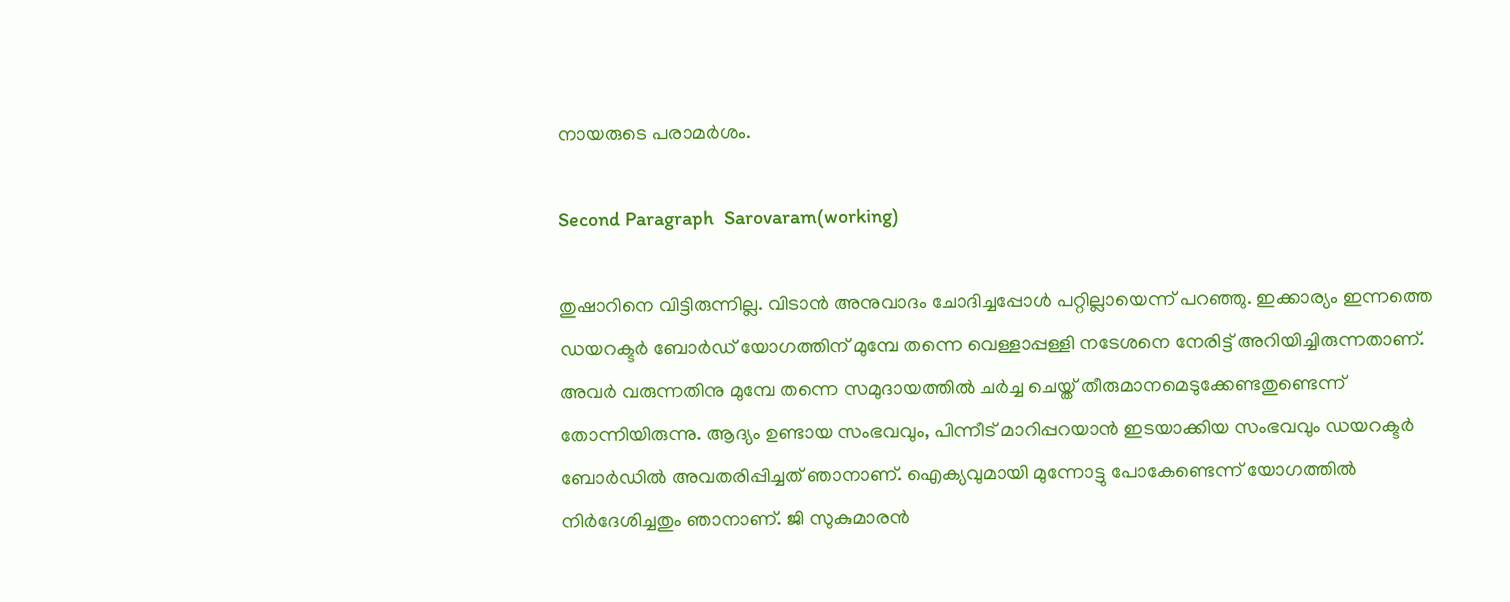നായരുടെ പരാമര്‍ശം.

Second Paragraph  Sarovaram(working)

തുഷാറിനെ വിട്ടിരുന്നില്ല. വിടാന്‍ അനുവാദം ചോദിച്ചപ്പോള്‍ പറ്റില്ലായെന്ന് പറഞ്ഞു. ഇക്കാര്യം ഇന്നത്തെ ഡയറക്ടര്‍ ബോര്‍ഡ് യോഗത്തിന് മുമ്പേ തന്നെ വെള്ളാപ്പള്ളി നടേശനെ നേരിട്ട് അറിയിച്ചിരുന്നതാണ്. അവര്‍ വരുന്നതിനു മുമ്പേ തന്നെ സമുദായത്തില്‍ ചര്‍ച്ച ചെയ്ത് തീരുമാനമെടുക്കേണ്ടതുണ്ടെന്ന് തോന്നിയിരുന്നു. ആദ്യം ഉണ്ടായ സംഭവവും, പിന്നീട് മാറിപ്പറയാന്‍ ഇടയാക്കിയ സംഭവവും ഡയറക്ടര്‍ ബോര്‍ഡില്‍ അവതരിപ്പിച്ചത് ഞാനാണ്. ഐക്യവുമായി മുന്നോട്ടു പോകേണ്ടെന്ന് യോഗത്തില്‍ നിര്‍ദേശിച്ചതും ഞാനാണ്. ജി സുകുമാരന്‍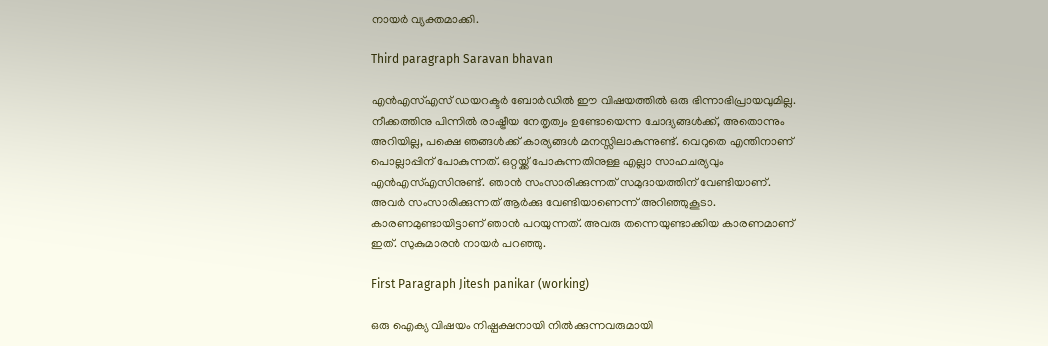നായര്‍ വ്യക്തമാക്കി.

Third paragraph Saravan bhavan

എന്‍എസ്എസ് ഡയറക്ടര്‍ ബോര്‍ഡില്‍ ഈ വിഷയത്തില്‍ ഒരു ഭിന്നാഭിപ്രായവുമില്ല. നീക്കത്തിനു പിന്നില്‍ രാഷ്ട്രീയ നേതൃത്വം ഉണ്ടോയെന്ന ചോദ്യങ്ങള്‍ക്ക്, അതൊന്നും അറിയില്ല, പക്ഷെ ഞങ്ങള്‍ക്ക് കാര്യങ്ങള്‍ മനസ്സിലാകുന്നുണ്ട്. വെറുതെ എന്തിനാണ് പൊല്ലാപ്പിന് പോകുന്നത്. ഒറ്റയ്ക്ക് പോകുന്നതിനുള്ള എല്ലാ സാഹചര്യവും എന്‍എസ്എസിനുണ്ട്. ഞാന്‍ സംസാരിക്കുന്നത് സമുദായത്തിന് വേണ്ടിയാണ്. അവര്‍ സംസാരിക്കുന്നത് ആര്‍ക്കു വേണ്ടിയാണെന്ന് അറിഞ്ഞുകൂടാ. കാരണമുണ്ടായിട്ടാണ് ഞാന്‍ പറയുന്നത്. അവരു തന്നെയുണ്ടാക്കിയ കാരണമാണ് ഇത്. സുകുമാരന്‍ നായര്‍ പറഞ്ഞു.

First Paragraph Jitesh panikar (working)

ഒരു ഐക്യ വിഷയം നിഷ്പക്ഷനായി നില്‍ക്കുന്നവരുമായി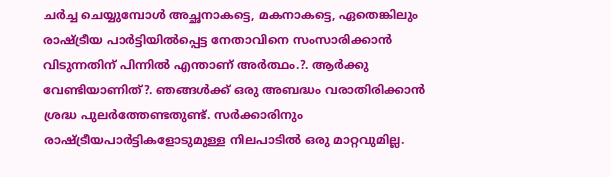ചര്‍ച്ച ചെയ്യുമ്പോള്‍ അച്ഛനാകട്ടെ, മകനാകട്ടെ, ഏതെങ്കിലും രാഷ്ട്രീയ പാര്‍ട്ടിയില്‍പ്പെട്ട നേതാവിനെ സംസാരിക്കാന്‍ വിടുന്നതിന് പിന്നില്‍ എന്താണ് അര്‍ത്ഥം.?. ആര്‍ക്കു വേണ്ടിയാണിത്?. ഞങ്ങള്‍ക്ക് ഒരു അബദ്ധം വരാതിരിക്കാന്‍ ശ്രദ്ധ പുലര്‍ത്തേണ്ടതുണ്ട്. സര്‍ക്കാരിനും രാഷ്ട്രീയപാര്‍ട്ടികളോടുമുള്ള നിലപാടില്‍ ഒരു മാറ്റവുമില്ല.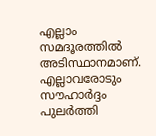എല്ലാം സമദൂരത്തില്‍ അടിസ്ഥാനമാണ്. എല്ലാവരോടും സൗഹാര്‍ദ്ദം പുലര്‍ത്തി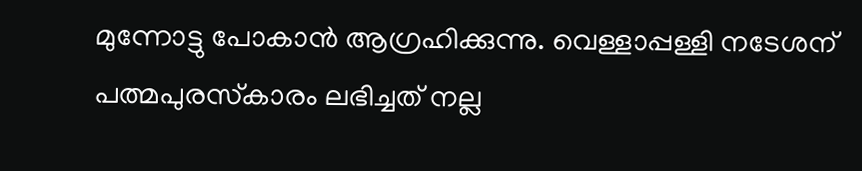മുന്നോട്ടു പോകാന്‍ ആഗ്രഹിക്കുന്നു. വെള്ളാപ്പള്ളി നടേശന് പത്മപുരസ്‌കാരം ലഭിച്ചത് നല്ല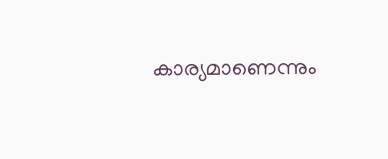കാര്യമാണെന്നും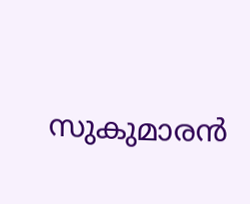സുകുമാരന്‍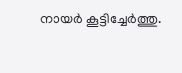നായര്‍ കൂട്ടിച്ചേര്‍ത്തു.